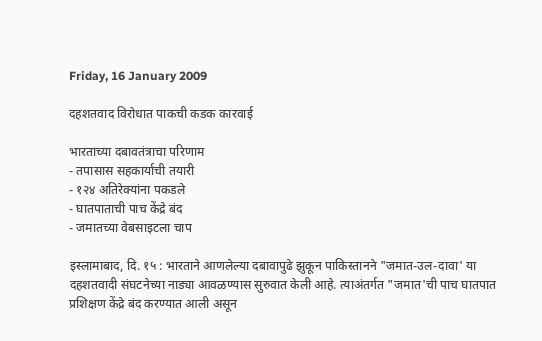Friday, 16 January 2009

दहशतवाद विरोधात पाकची कडक कारवाई

भारताच्या दबावतंत्राचा परिणाम
- तपासास सहकार्याची तयारी
- १२४ अतिरेक्यांना पकडले
- घातपाताची पाच केंद्रे बंद
- जमातच्या वेबसाइटला चाप

इस्लामाबाद, दि. १५ : भारताने आणलेल्या दबावापुढे झुकून पाकिस्तानने "जमात-उल-दावा' या दहशतवादी संघटनेच्या नाड्या आवळण्यास सुरुवात केली आहे. त्याअंतर्गत "जमात'ची पाच घातपात प्रशिक्षण केंद्रे बंद करण्यात आली असून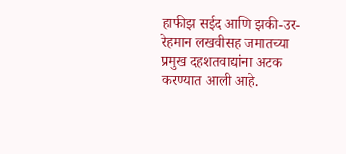हाफीझ सईद आणि झकी-उर-रेहमान लखवीसह जमातच्या प्रमुख दहशतवाद्यांना अटक करण्यात आली आहे.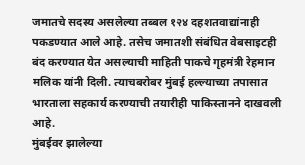जमातचे सदस्य असलेल्या तब्बल १२४ दहशतवाद्यांनाही पकडण्यात आले आहे. तसेच जमातशी संबंधित वेबसाइटही बंद करण्यात येत असल्याची माहिती पाकचे गृहमंत्री रेहमान मलिक यांनी दिली. त्याचबरोबर मुंबई हल्ल्याच्या तपासात भारताला सहकार्य करण्याची तयारीही पाकिस्तानने दाखवली आहे.
मुंबईवर झालेल्या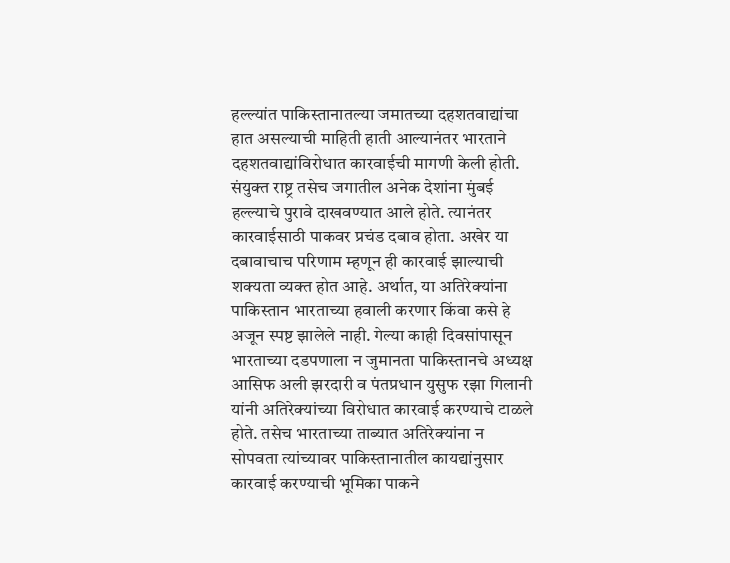हल्ल्यांत पाकिस्तानातल्या जमातच्या दहशतवाद्यांचा हात असल्याची माहिती हाती आल्यानंतर भारताने दहशतवाद्यांविरोधात कारवाईची मागणी केली होती. संयुक्त राष्ट्र तसेच जगातील अनेक देशांना मुंबई हल्ल्याचे पुरावे दाखवण्यात आले होते. त्यानंतर कारवाईसाठी पाकवर प्रचंड दबाव होता. अखेर या दबावाचाच परिणाम म्हणून ही कारवाई झाल्याची शक्यता व्यक्त होत आहे. अर्थात, या अतिरेक्यांना पाकिस्तान भारताच्या हवाली करणार किंवा कसे हे अजून स्पष्ट झालेले नाही. गेल्या काही दिवसांपासून भारताच्या दडपणाला न जुमानता पाकिस्तानचे अध्यक्ष आसिफ अली झरदारी व पंतप्रधान युसुफ रझा गिलानी यांनी अतिरेक्यांच्या विरोधात कारवाई करण्याचे टाळले होते. तसेच भारताच्या ताब्यात अतिरेक्यांना न सोपवता त्यांच्यावर पाकिस्तानातील कायद्यांनुसार कारवाई करण्याची भूमिका पाकने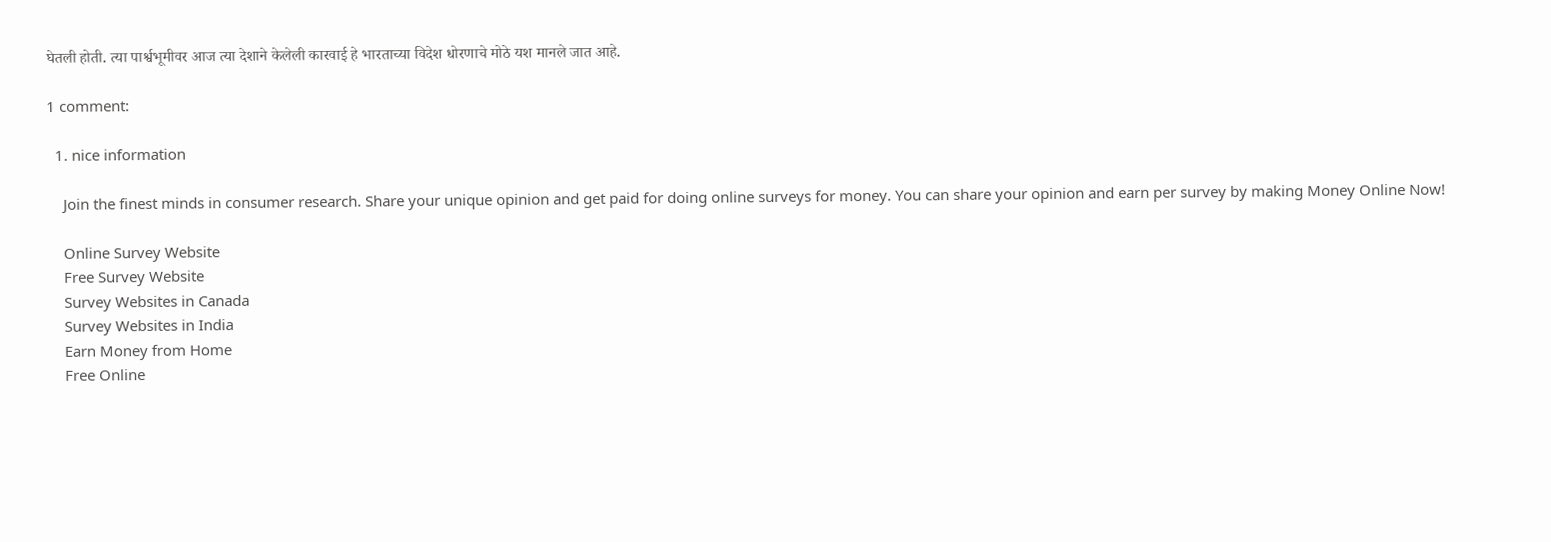घेतली होती. त्या पार्श्वभूमीवर आज त्या देशाने केलेली कारवाई हे भारताच्या विदेश धोरणाचे मोठे यश मानले जात आहे.

1 comment:

  1. nice information

    Join the finest minds in consumer research. Share your unique opinion and get paid for doing online surveys for money. You can share your opinion and earn per survey by making Money Online Now!

    Online Survey Website
    Free Survey Website
    Survey Websites in Canada
    Survey Websites in India
    Earn Money from Home
    Free Online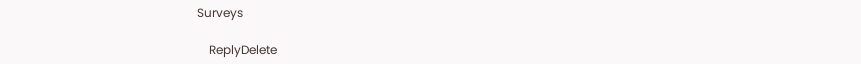Surveys

    ReplyDelete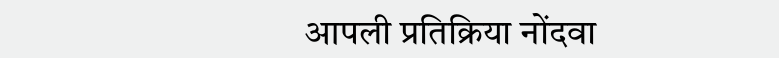आपली प्रतिक्रिया नोंदवा